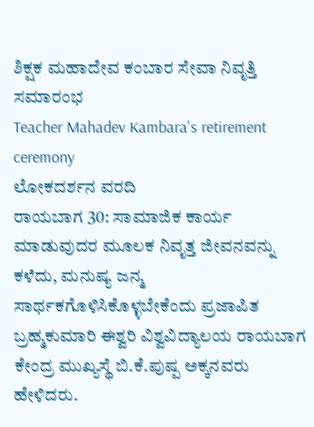ಶಿಕ್ಷಕ ಮಹಾದೇವ ಕಂಬಾರ ಸೇವಾ ನಿವೃತ್ತಿ ಸಮಾರಂಭ
Teacher Mahadev Kambara's retirement ceremony
ಲೋಕದರ್ಶನ ವರದಿ
ರಾಯಬಾಗ 30: ಸಾಮಾಜಿಕ ಕಾರ್ಯ ಮಾಡುವುದರ ಮೂಲಕ ನಿವೃತ್ತ ಜೀವನವನ್ನು ಕಳೆದು, ಮನುಷ್ಯ ಜನ್ಮ ಸಾರ್ಥಕಗೊಳಿಸಿಕೊಳ್ಳಬೇಕೆಂದು ಪ್ರಜಾಪಿತ ಬ್ರಹ್ಮಕುಮಾರಿ ಈಶ್ವರಿ ವಿಶ್ವವಿದ್ಯಾಲಯ ರಾಯಬಾಗ ಕೇಂದ್ರ ಮುಖ್ಯಸ್ಥೆ ಬಿ.ಕೆ.ಪುಷ್ಪ ಅಕ್ಕನವರು ಹೇಳಿದರು.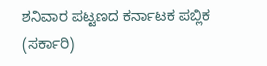ಶನಿವಾರ ಪಟ್ಟಣದ ಕರ್ನಾಟಕ ಪಬ್ಲಿಕ (ಸರ್ಕಾರಿ)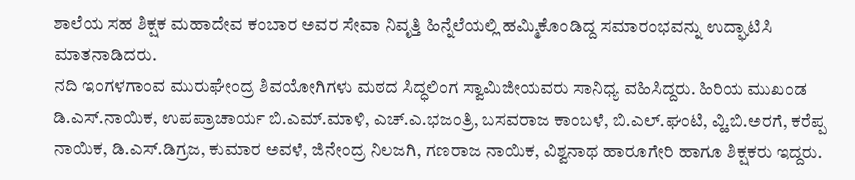ಶಾಲೆಯ ಸಹ ಶಿಕ್ಷಕ ಮಹಾದೇವ ಕಂಬಾರ ಅವರ ಸೇವಾ ನಿವೃತ್ತಿ ಹಿನ್ನೆಲೆಯಲ್ಲಿ ಹಮ್ಮಿಕೊಂಡಿದ್ದ ಸಮಾರಂಭವನ್ನು ಉದ್ಘಾಟಿಸಿ ಮಾತನಾಡಿದರು.
ನದಿ ಇಂಗಳಗಾಂವ ಮುರುಘೇಂದ್ರ ಶಿವಯೋಗಿಗಳು ಮಠದ ಸಿದ್ಧಲಿಂಗ ಸ್ವಾಮಿಜೀಯವರು ಸಾನಿಧ್ಯ ವಹಿಸಿದ್ದರು. ಹಿರಿಯ ಮುಖಂಡ ಡಿ.ಎಸ್.ನಾಯಿಕ, ಉಪಪ್ರಾಚಾರ್ಯ ಬಿ.ಎಮ್.ಮಾಳಿ, ಎಚ್.ಎ.ಭಜಂತ್ರಿ, ಬಸವರಾಜ ಕಾಂಬಳೆ, ಬಿ.ಎಲ್.ಘಂಟಿ, ವ್ಹಿ.ಬಿ.ಅರಗೆ, ಕರೆಪ್ಪ ನಾಯಿಕ, ಡಿ.ಎಸ್.ಡಿಗ್ರಜ, ಕುಮಾರ ಅವಳೆ, ಜಿನೇಂದ್ರ ನಿಲಜಗಿ, ಗಣರಾಜ ನಾಯಿಕ, ವಿಶ್ವನಾಥ ಹಾರೂಗೇರಿ ಹಾಗೂ ಶಿಕ್ಷಕರು ಇದ್ದರು.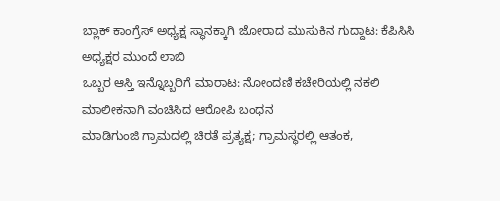ಬ್ಲಾಕ್ ಕಾಂಗ್ರೆಸ್ ಅಧ್ಯಕ್ಷ ಸ್ಥಾನಕ್ಕಾಗಿ ಜೋರಾದ ಮುಸುಕಿನ ಗುದ್ದಾಟ: ಕೆಪಿಸಿಸಿ ಅಧ್ಯಕ್ಷರ ಮುಂದೆ ಲಾಬಿ
ಒಬ್ಬರ ಆಸ್ತಿ ಇನ್ನೊಬ್ಬರಿಗೆ ಮಾರಾಟ: ನೋಂದಣಿ ಕಚೇರಿಯಲ್ಲಿ ನಕಲಿ ಮಾಲೀಕನಾಗಿ ವಂಚಿಸಿದ ಆರೋಪಿ ಬಂಧನ
ಮಾಡಿಗುಂಜಿ ಗ್ರಾಮದಲ್ಲಿ ಚಿರತೆ ಪ್ರತ್ಯಕ್ಷ; ಗ್ರಾಮಸ್ಥರಲ್ಲಿ ಆತಂಕ,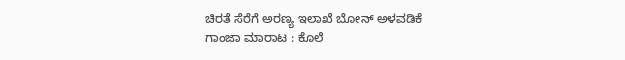ಚಿರತೆ ಸೆರೆಗೆ ಅರಣ್ಯ ಇಲಾಖೆ ಬೋನ್ ಅಳವಡಿಕೆ
ಗಾಂಜಾ ಮಾರಾಟ : ಕೊಲೆ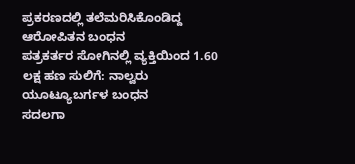ಪ್ರಕರಣದಲ್ಲಿ ತಲೆಮರಿಸಿಕೊಂಡಿದ್ದ ಆರೋಪಿತನ ಬಂಧನ
ಪತ್ರಕರ್ತರ ಸೋಗಿನಲ್ಲಿ ವ್ಯಕ್ತಿಯಿಂದ 1.60 ಲಕ್ಷ ಹಣ ಸುಲಿಗೆ: ನಾಲ್ವರು ಯೂಟ್ಯೂಬರ್ಗಳ ಬಂಧನ
ಸದಲಗಾ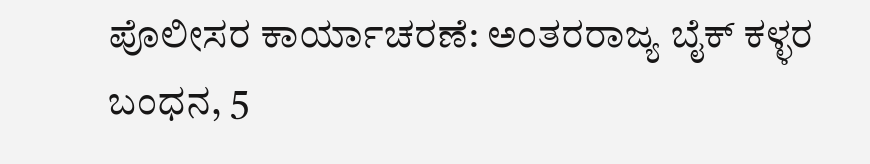ಪೊಲೀಸರ ಕಾರ್ಯಾಚರಣೆ: ಅಂತರರಾಜ್ಯ ಬೈಕ್ ಕಳ್ಳರ ಬಂಧನ, 5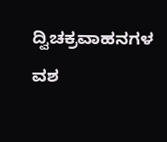ದ್ವಿಚಕ್ರವಾಹನಗಳ ವಶ